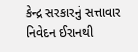કેન્દ્ર સરકારનું સત્તાવાર નિવેદન ઈરાનથી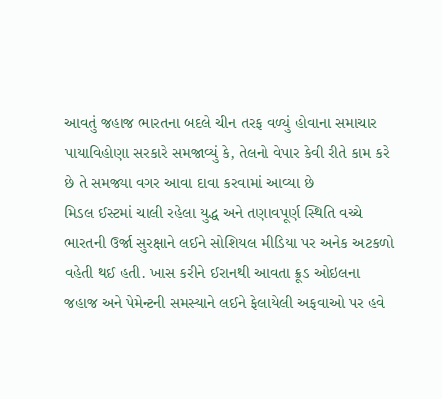આવતું જહાજ ભારતના બદલે ચીન તરફ વળ્યું હોવાના સમાચાર પાયાવિહોણા સરકારે સમજાવ્યું કે, તેલનો વેપાર કેવી રીતે કામ કરે છે તે સમજ્યા વગર આવા દાવા કરવામાં આવ્યા છે
મિડલ ઈસ્ટમાં ચાલી રહેલા યુદ્ધ અને તણાવપૂર્ણ સ્થિતિ વચ્ચે ભારતની ઉર્જા સુરક્ષાને લઈને સોશિયલ મીડિયા પર અનેક અટકળો વહેતી થઈ હતી. ખાસ કરીને ઈરાનથી આવતા ક્રૂડ ઓઇલના જહાજ અને પેમેન્ટની સમસ્યાને લઈને ફેલાયેલી અફવાઓ પર હવે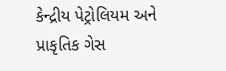કેન્દ્રીય પેટ્રોલિયમ અને પ્રાકૃતિક ગેસ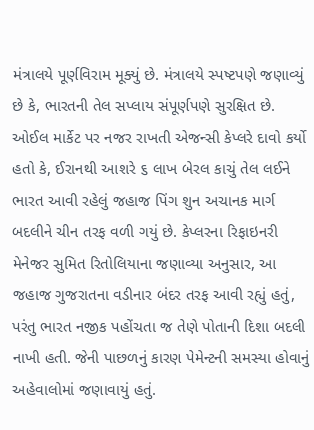મંત્રાલયે પૂર્ણવિરામ મૂક્યું છે. મંત્રાલયે સ્પષ્ટપણે જણાવ્યું છે કે, ભારતની તેલ સપ્લાય સંપૂર્ણપણે સુરક્ષિત છે.
ઓઈલ માર્કેટ પર નજર રાખતી એજન્સી કેપ્લરે દાવો કર્યો હતો કે, ઈરાનથી આશરે ૬ લાખ બેરલ કાચું તેલ લઈને ભારત આવી રહેલું જહાજ પિંગ શુન અચાનક માર્ગ બદલીને ચીન તરફ વળી ગયું છે. કેપ્લરના રિફાઇનરી મેનેજર સુમિત રિતોલિયાના જણાવ્યા અનુસાર, આ જહાજ ગુજરાતના વડીનાર બંદર તરફ આવી રહ્યું હતું, પરંતુ ભારત નજીક પહોંચતા જ તેણે પોતાની દિશા બદલી નાખી હતી. જેની પાછળનું કારણ પેમેન્ટની સમસ્યા હોવાનું અહેવાલોમાં જણાવાયું હતું.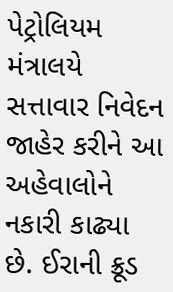પેટ્રોલિયમ મંત્રાલયે સત્તાવાર નિવેદન જાહેર કરીને આ અહેવાલોને નકારી કાઢ્યા છે. ઈરાની ક્રૂડ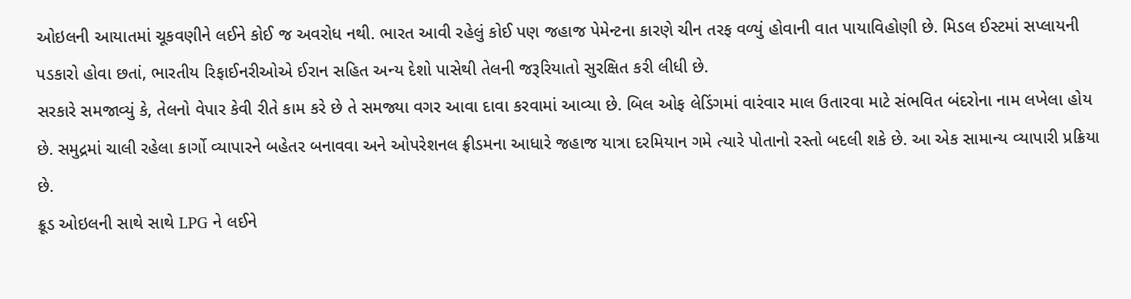ઓઇલની આયાતમાં ચૂકવણીને લઈને કોઈ જ અવરોધ નથી. ભારત આવી રહેલું કોઈ પણ જહાજ પેમેન્ટના કારણે ચીન તરફ વળ્યું હોવાની વાત પાયાવિહોણી છે. મિડલ ઈસ્ટમાં સપ્લાયની પડકારો હોવા છતાં, ભારતીય રિફાઈનરીઓએ ઈરાન સહિત અન્ય દેશો પાસેથી તેલની જરૂરિયાતો સુરક્ષિત કરી લીધી છે.
સરકારે સમજાવ્યું કે, તેલનો વેપાર કેવી રીતે કામ કરે છે તે સમજ્યા વગર આવા દાવા કરવામાં આવ્યા છે. બિલ ઓફ લેડિંગમાં વારંવાર માલ ઉતારવા માટે સંભવિત બંદરોના નામ લખેલા હોય છે. સમુદ્રમાં ચાલી રહેલા કાર્ગો વ્યાપારને બહેતર બનાવવા અને ઓપરેશનલ ફ્રીડમના આધારે જહાજ યાત્રા દરમિયાન ગમે ત્યારે પોતાનો રસ્તો બદલી શકે છે. આ એક સામાન્ય વ્યાપારી પ્રક્રિયા છે.
ક્રૂડ ઓઇલની સાથે સાથે LPG ને લઈને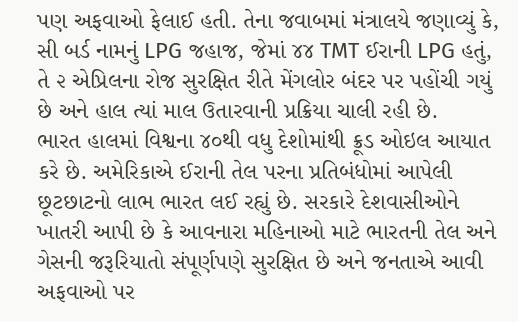પણ અફવાઓ ફેલાઈ હતી. તેના જવાબમાં મંત્રાલયે જણાવ્યું કે, સી બર્ડ નામનું LPG જહાજ, જેમાં ૪૪ TMT ઈરાની LPG હતું, તે ૨ એપ્રિલના રોજ સુરક્ષિત રીતે મેંગલોર બંદર પર પહોંચી ગયું છે અને હાલ ત્યાં માલ ઉતારવાની પ્રક્રિયા ચાલી રહી છે.
ભારત હાલમાં વિશ્વના ૪૦થી વધુ દેશોમાંથી ક્રૂડ ઓઇલ આયાત કરે છે. અમેરિકાએ ઈરાની તેલ પરના પ્રતિબંધોમાં આપેલી છૂટછાટનો લાભ ભારત લઈ રહ્યું છે. સરકારે દેશવાસીઓને ખાતરી આપી છે કે આવનારા મહિનાઓ માટે ભારતની તેલ અને ગેસની જરૂરિયાતો સંપૂર્ણપણે સુરક્ષિત છે અને જનતાએ આવી અફવાઓ પર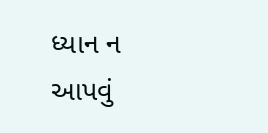ધ્યાન ન આપવું